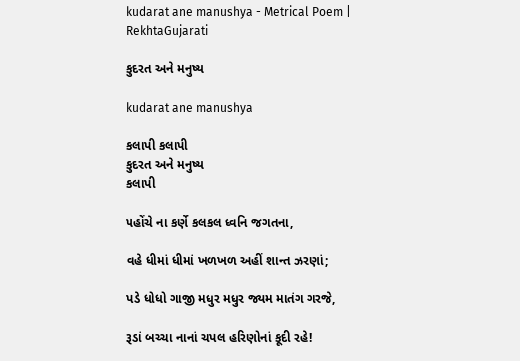kudarat ane manushya - Metrical Poem | RekhtaGujarati

કુદરત અને મનુષ્ય

kudarat ane manushya

કલાપી કલાપી
કુદરત અને મનુષ્ય
કલાપી

૫હોંચે ના કર્ણે કલકલ ધ્વનિ જગતના,

વહે ધીમાં ધીમાં ખળખળ અહીં શાન્ત ઝરણાં;

પડે ધોધો ગાજી મધુર મધુર જ્યમ માતંગ ગરજે,

રૂડાં બચ્ચા નાનાં ચપલ હરિણોનાં કૂદી રહે!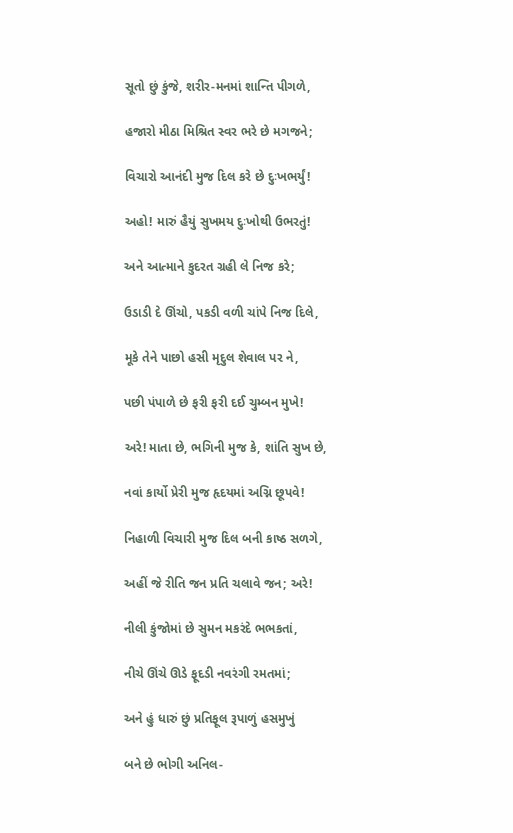સૂતો છું કુંજે, શરીર-મનમાં શાન્તિ પીગળે,

હજારો મીઠા મિશ્રિત સ્વર ભરે છે મગજને;

વિચારો આનંદી મુજ દિલ કરે છે દુઃખભર્યું!

અહો! મારું હૈયું સુખમય દુઃખોથી ઉભરતું!

અને આત્માને કુદરત ગ્રહી લે નિજ કરે;

ઉડાડી દે ઊંચો, પકડી વળી ચાંપે નિજ દિલે,

મૂકે તેને પાછો હસી મૃદુલ શેવાલ પર ને,

પછી પંપાળે છે ફરી ફરી દઈ ચુમ્બન મુખે!

અરે! માતા છે, ભગિની મુજ કે, શાંતિ સુખ છે,

નવાં કાર્યો પ્રેરી મુજ હૃદયમાં અગ્નિ છૂપવે!

નિહાળી વિચારી મુજ દિલ બની કાષ્ઠ સળગે,

અહીં જે રીતિ જન પ્રતિ ચલાવે જન; અરે!

નીલી કુંજોમાં છે સુમન મકરંદે ભભકતાં,

નીચે ઊંચે ઊડે ફૂદડી નવરંગી રમતમાં;

અને હું ધારું છું પ્રતિફૂલ રૂપાળું હસમુખું

બને છે ભોગી અનિલ-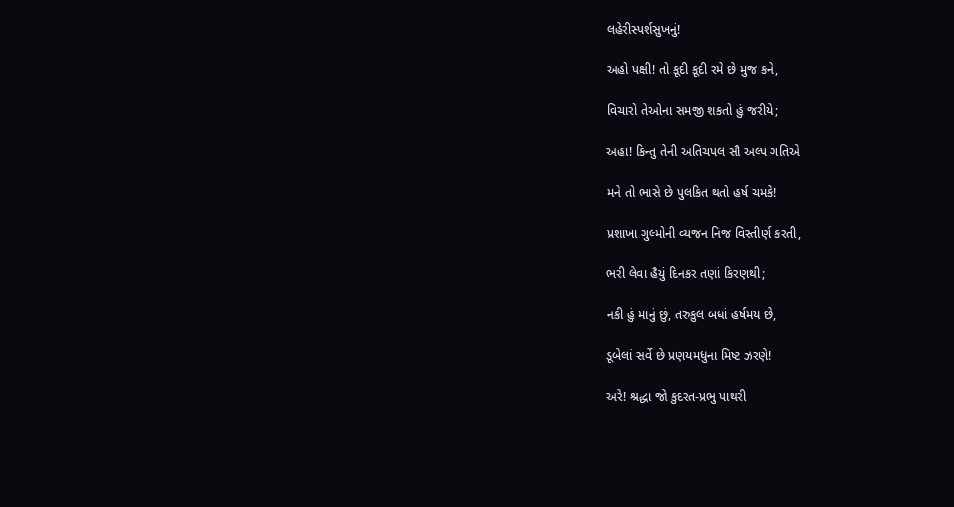લહેરીસ્પર્શસુખનું!

અહો પક્ષી! તો કૂદી કૂદી રમે છે મુજ કને,

વિચારો તેઓના સમજી શકતો હું જરીયે;

અહા! કિન્તુ તેની અતિચપલ સૌ અલ્પ ગતિએ

મને તો ભાસે છે પુલકિત થતો હર્ષ ચમકે!

પ્રશાખા ગુલ્મોની વ્યજન નિજ વિસ્તીર્ણ કરતી,

ભરી લેવા હૈયું દિનકર તણાં કિરણથી;

નકી હું માનું છું, તરુકુલ બધાં હર્ષમય છે,

ડૂબેલાં સર્વે છે પ્રણયમધુના મિષ્ટ ઝરણે!

અરે! શ્રદ્ધા જો કુદરત-પ્રભુ પાથરી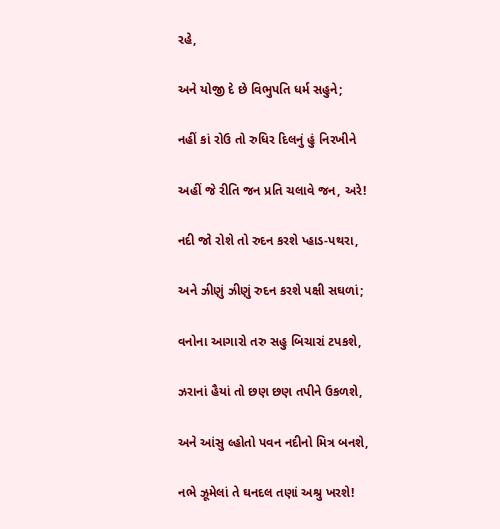રહે,

અને યોજી દે છે વિભુપતિ ધર્મ સહુને;

નહીં કાં રોઉ તો રુધિર દિલનું હું નિરખીને

અહીં જે રીતિ જન પ્રતિ ચલાવે જન, અરે!

નદી જો રોશે તો રુદન કરશે પ્હાડ-પથરા,

અને ઝીણું ઝીણું રુદન કરશે પક્ષી સઘળાં;

વનોના આગારો તરુ સહુ બિચારાં ટપકશે,

ઝરાનાં હૈયાં તો છણ છણ તપીને ઉકળશે,

અને આંસુ લ્હોતો પવન નદીનો મિત્ર બનશે,

નભે ઝૂમેલાં તે ઘનદલ તણાં અશ્રુ ખરશે!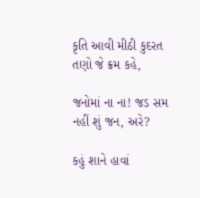કૃતિ આવી મીઠી કુદરત તણો જે ક્રમ કહે,

જનોમાં ના ના! જડ સમ નહીં શું જન, અરે?

કહું શાને હાવાં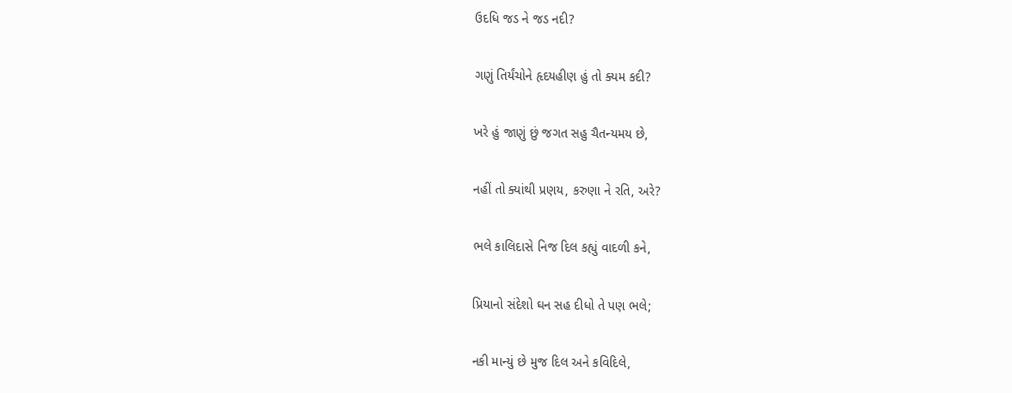ઉદધિ જડ ને જડ નદી?

ગણું તિર્યંચોને હૃદયહીણ હું તો ક્યમ કદી?

ખરે હું જાણું છું જગત સહુ ચૈતન્યમય છે,

નહીં તો ક્યાંથી પ્રણય, કરુણા ને રતિ, અરે?

ભલે કાલિદાસે નિજ દિલ કહ્યું વાદળી કને,

પ્રિયાનો સંદેશો ઘન સહ દીધો તે પણ ભલે;

નકી માન્યું છે મુજ દિલ અને કવિદિલે,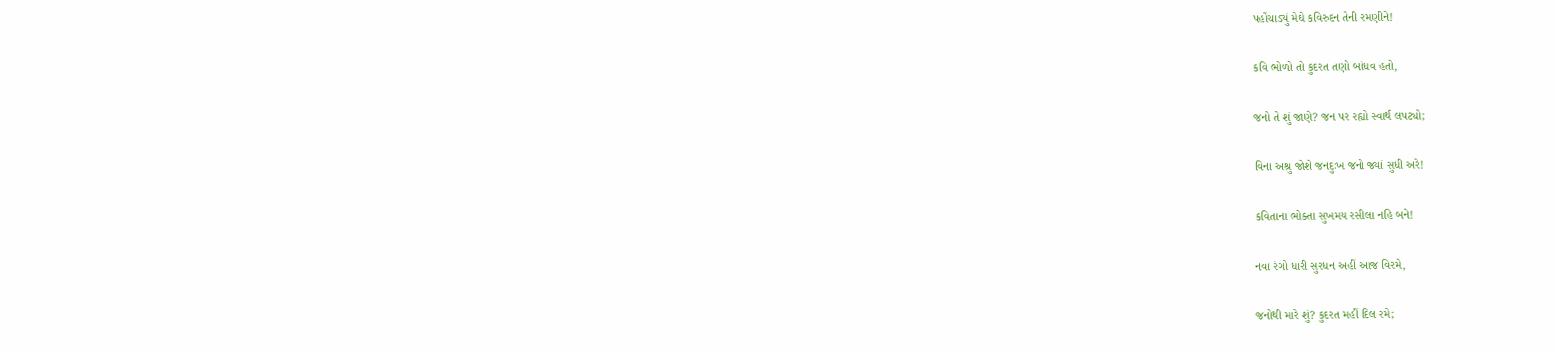પહોંચાડ્યું મેઘે કવિરુદન તેની રમણીને!

કવિ ભોળો તો કુદરત તણો બાંધવ હતો,

જનો તે શું જાણે? જન પર રહ્યો સ્વાર્થ લપટ્યો;

વિના અશ્રુ જોશે જનદુઃખ જનો જ્યાં સુધી અરે!

કવિતાના ભોક્તા સુખમય રસીલા નહિ બને!

નવા રંગો ધારી સુરધન અહીં આજ વિરમે,

જનોથી મારે શું? કુદરત મહીં દિલ રમે;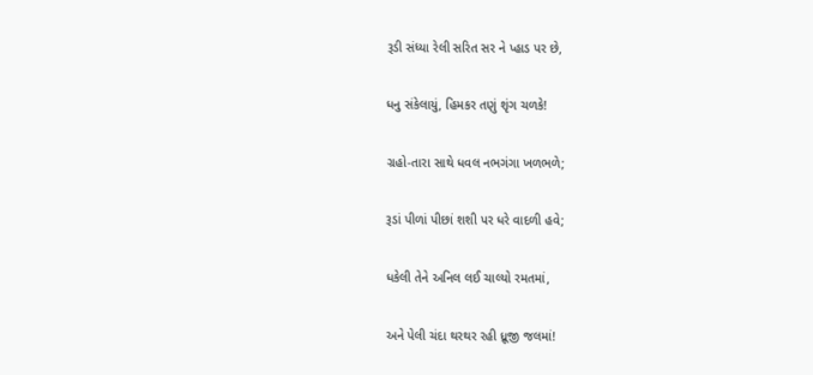રૂડી સંધ્યા રેલી સરિત સર ને પ્હાડ પર છે,

ધનુ સંકેલાયું, હિમકર તણું શૃંગ ચળકે!

ગ્રહો-તારા સાથે ધવલ નભગંગા ખળભળે;

રૂડાં પીળાં પીછાં શશી પર ધરે વાદળી હવે;

ધકેલી તેને અનિલ લઈ ચાલ્યો રમતમાં,

અને પેલી ચંદા થરથર રહી ધ્રૂજી જલમાં!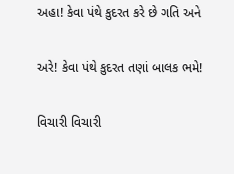અહા! કેવા પંથે કુદરત કરે છે ગતિ અને

અરે! કેવા પંથે કુદરત તણાં બાલક ભમે!

વિચારી વિચારી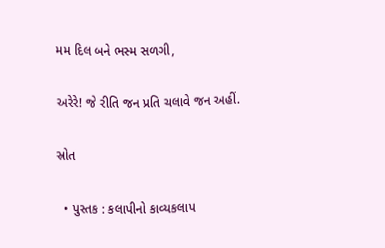મમ દિલ બને ભસ્મ સળગી,

અરેરે! જે રીતિ જન પ્રતિ ચલાવે જન અહીં.

સ્રોત

  • પુસ્તક : કલાપીનો કાવ્યકલાપ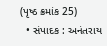(પૃષ્ઠ ક્રમાંક 25)
  • સંપાદક : અનંતરાય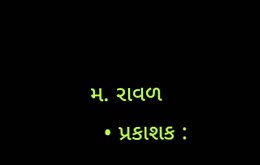મ. રાવળ
  • પ્રકાશક :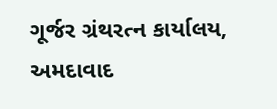ગૂર્જર ગ્રંથરત્ન કાર્યાલય, અમદાવાદ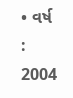• વર્ષ : 2004